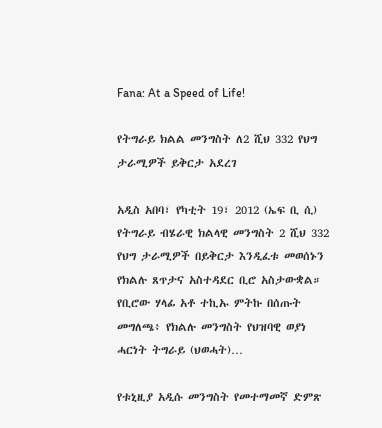Fana: At a Speed of Life!

የትግራይ ክልል መንግስት ለ2 ሺህ 332 የህግ ታራሚዎች ይቅርታ አደረገ

አዲስ አበባ፣ የካቲት 19፣ 2012 (ኤፍ ቢ ሲ) የትግራይ ብሄራዊ ክልላዊ መንግስት 2 ሺህ 332 የህግ ታራሚዎች በይቅርታ እንዲፈቱ መወሰኑን የክልሉ ጸጥታና አስተዳደር ቢሮ አስታውቋል። የቢሮው ሃላፊ አቶ ተኪኡ ምትኩ በሰጡት መግለጫ፥ የክልሉ መንግስት የህዝባዊ ወያነ ሓርነት ትግራይ (ህወሓት)…

የቱኒዚያ አዲሱ መንግስት የመተማመኛ ድምጽ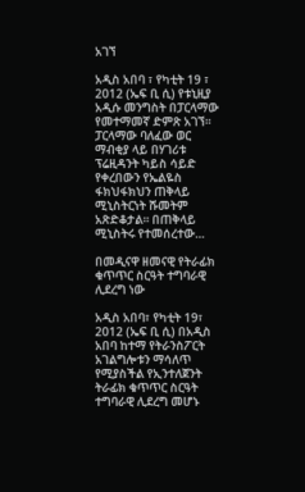አገኘ

አዲስ አበባ ፣ የካቲት 19 ፣ 2012 (ኤፍ ቢ ሲ) የቱኒዚያ አዲሱ መንግስት በፓርላማው የመተማመኛ ድምጽ አገኘ። ፓርላማው ባለፈው ወር ማብቂያ ላይ በሃገሪቱ ፕሬዚዳንት ካይስ ሳይድ የቀረበውን የኤልዬስ ፋክህፋክህን ጠቅላይ ሚኒስትርነት ሹመትም አጽድቆታል። በጠቅላይ ሚኒስትሩ የተመሰረተው…

በመዲናዋ ዘመናዊ የትራፊክ ቁጥጥር ስርዓት ተግባራዊ ሊደረግ ነው

አዲስ አበባ፣ የካቲት 19፣ 2012 (ኤፍ ቢ ሲ) በአዲስ አበባ ከተማ የትራንስፖርት አገልግሎቱን ማሳለጥ የሚያስችል የኢንተለጀንት ትራፊክ ቁጥጥር ስርዓት ተግባራዊ ሊደረግ መሆኑ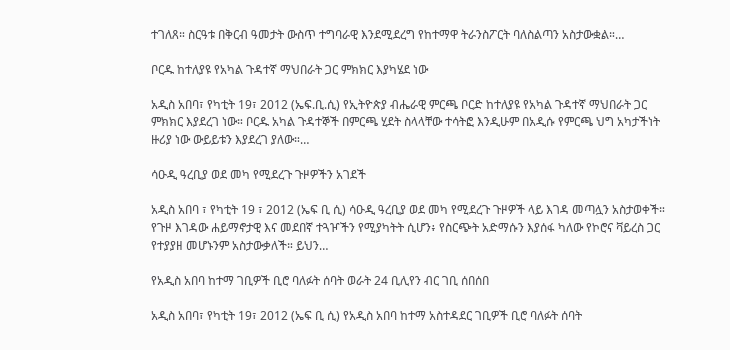ተገለጸ። ስርዓቱ በቅርብ ዓመታት ውስጥ ተግባራዊ እንደሚደረግ የከተማዋ ትራንስፖርት ባለስልጣን አስታውቋል።…

ቦርዱ ከተለያዩ የአካል ጉዳተኛ ማህበራት ጋር ምክክር እያካሄደ ነው

አዲስ አበባ፣ የካቲት 19፣ 2012 (ኤፍ.ቢ.ሲ) የኢትዮጵያ ብሔራዊ ምርጫ ቦርድ ከተለያዩ የአካል ጉዳተኛ ማህበራት ጋር ምክክር እያደረገ ነው። ቦርዱ አካል ጉዳተኞች በምርጫ ሂደት ስላላቸው ተሳትፎ እንዲሁም በአዲሱ የምርጫ ህግ አካታችነት ዙሪያ ነው ውይይቱን እያደረገ ያለው።…

ሳዑዲ ዓረቢያ ወደ መካ የሚደረጉ ጉዞዎችን አገደች

አዲስ አበባ ፣ የካቲት 19 ፣ 2012 (ኤፍ ቢ ሲ) ሳዑዲ ዓረቢያ ወደ መካ የሚደረጉ ጉዞዎች ላይ እገዳ መጣሏን አስታወቀች። የጉዞ እገዳው ሐይማኖታዊ እና መደበኛ ተጓዦችን የሚያካትት ሲሆን፥ የስርጭት አድማሱን እያሰፋ ካለው የኮሮና ቫይረስ ጋር የተያያዘ መሆኑንም አስታውቃለች። ይህን…

የአዲስ አበባ ከተማ ገቢዎች ቢሮ ባለፉት ሰባት ወራት 24 ቢሊየን ብር ገቢ ሰበሰበ

አዲስ አበባ፣ የካቲት 19፣ 2012 (ኤፍ ቢ ሲ) የአዲስ አበባ ከተማ አስተዳደር ገቢዎች ቢሮ ባለፉት ሰባት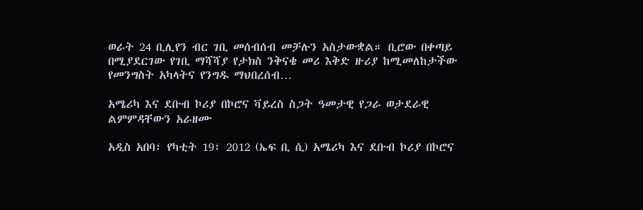ወራት 24 ቢሊየን ብር ገቢ መሰብሰብ መቻሉን አስታውቋል። ቢሮው በቀጣይ በሚያደርገው የገቢ ማሻሻያ የታክስ ንቅናቄ መሪ እቅድ ዙሪያ ከሚመለከታችው የመንግስት አካላትና የንግዱ ማህበረሰብ…

አሜሪካ እና ደቡብ ኮሪያ በኮሮና ቫይረስ ስጋት ዓመታዊ የጋራ ወታደራዊ ልምምዳቸውን አራዘሙ

አዲስ አበባ፣ የካቲት 19፣ 2012 (ኤፍ ቢ ሲ) አሜሪካ እና ደቡብ ኮሪያ በኮሮና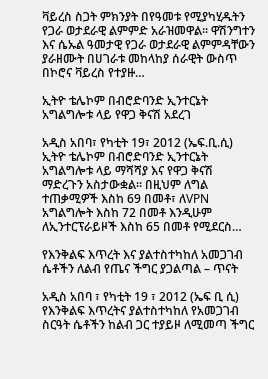ቫይረስ ስጋት ምክንያት በየዓመቱ የሚያካሂዱትን የጋራ ወታደራዊ ልምምድ አራዝመዋል። ዋሽንግተን እና ሴኡል ዓመታዊ የጋራ ወታደራዊ ልምምዳቸውን ያራዘሙት በሀገራቱ መከላከያ ሰራዊት ውስጥ በኮሮና ቫይረስ የተያዙ…

ኢትዮ ቴሌኮም በብሮድባንድ ኢንተርኔት አግልግሎቱ ላይ የዋጋ ቅናሽ አደረገ

አዲስ አበባ፣ የካቲት 19፣ 2012 (ኤፍ.ቢ.ሲ) ኢትዮ ቴሌኮም በብሮድባንድ ኢንተርኔት አግልግሎቱ ላይ ማሻሻያ እና የዋጋ ቅናሽ ማድረጉን አስታውቋል። በዚህም ለግል ተጠቃሚዎች እስከ 69 በመቶ፣ ለVPN አግልግሎት እስከ 72 በመቶ እንዲሁም ለኢንተርፕራይዞች እስከ 65 በመቶ የሚደርስ…

የእንቅልፍ እጥረት እና ያልተስተካከለ አመጋገብ ሴቶችን ለልብ የጤና ችግር ያጋልጣል – ጥናት

አዲስ አበባ ፣ የካቲት 19 ፣ 2012 (ኤፍ ቢ ሲ) የእንቅልፍ እጥረትና ያልተስተካከለ የአመጋገብ ስርዓት ሴቶችን ከልብ ጋር ተያይዞ ለሚመጣ ችግር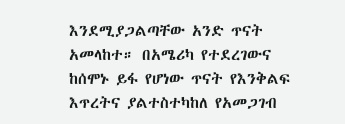እንደሚያጋልጣቸው አንድ ጥናት አመላከተ። በአሜሪካ የተደረገውና ከሰሞኑ ይፋ የሆነው ጥናት የእንቅልፍ እጥረትና ያልተስተካከለ የአመጋገብ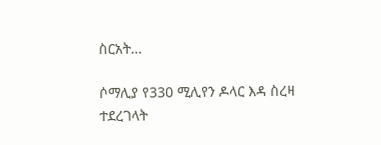ስርአት…

ሶማሊያ የ330 ሚሊየን ዶላር እዳ ስረዛ ተደረገላት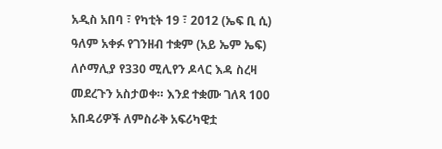አዲስ አበባ ፣ የካቲት 19 ፣ 2012 (ኤፍ ቢ ሲ) ዓለም አቀፉ የገንዘብ ተቋም (አይ ኤም ኤፍ) ለሶማሊያ የ330 ሚሊየን ዶላር እዳ ስረዛ መደረጉን አስታወቀ። እንደ ተቋሙ ገለጻ 100 አበዳሪዎች ለምስራቅ አፍሪካዊቷ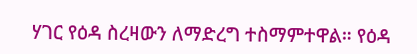ሃገር የዕዳ ስረዛውን ለማድረግ ተስማምተዋል። የዕዳ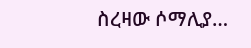ስረዛው ሶማሊያ…